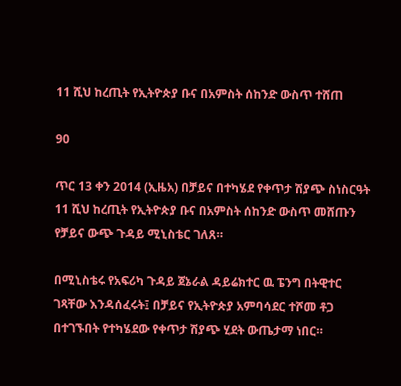11 ሺህ ከረጢት የኢትዮጵያ ቡና በአምስት ሰከንድ ውስጥ ተሸጠ

90

ጥር 13 ቀን 2014 (ኢዜአ) በቻይና በተካሄደ የቀጥታ ሽያጭ ስነስርዓት 11 ሺህ ከረጢት የኢትዮጵያ ቡና በአምስት ሰከንድ ውስጥ መሸጡን የቻይና ውጭ ጉዳይ ሚኒስቴር ገለጸ።

በሚኒስቴሩ የአፍሪካ ጉዳይ ጀኔራል ዳይሬክተር ዉ ፔንግ በትዊተር ገጻቸው እንዳሰፈሩት፤ በቻይና የኢትዮጵያ አምባሳደር ተሾመ ቶጋ በተገኙበት የተካሄደው የቀጥታ ሽያጭ ሂደት ውጤታማ ነበር።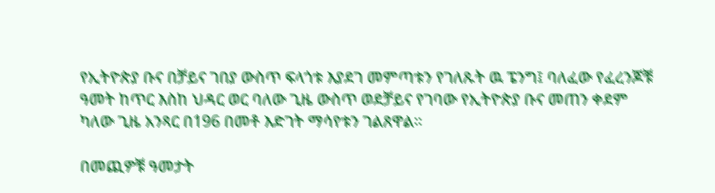የኢትዮጵያ ቡና በቻይና ገበያ ውስጥ ፍላጎቱ እያደገ መምጣቱን የገለጹት ዉ ፔንግ፤ ባለፈው የፈረንጆቹ ዓመት ከጥር እስከ ህዳር ወር ባለው ጊዜ ውስጥ ወደቻይና የገባው የኢትዮጵያ ቡና መጠን ቀደም ካለው ጊዜ አንጻር በ196 በመቶ እድገት ማሳየቱን ገልጸዋል።

በመጪዎቹ ዓመታት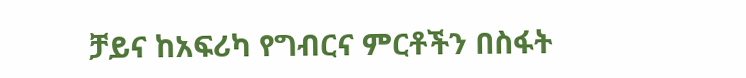ቻይና ከአፍሪካ የግብርና ምርቶችን በስፋት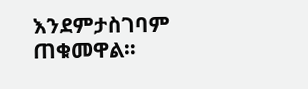እንደምታስገባም ጠቁመዋል።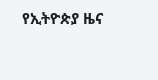የኢትዮጵያ ዜና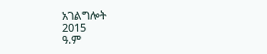አገልግሎት
2015
ዓ.ም